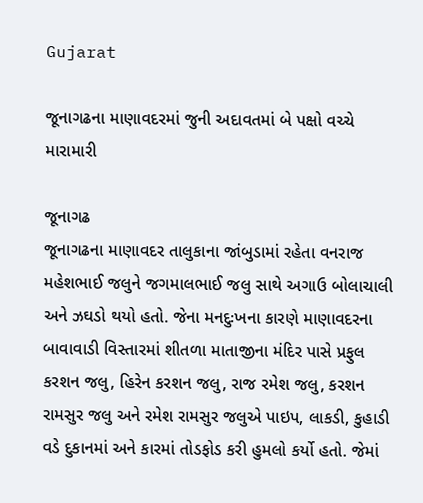Gujarat

જૂનાગઢના માણાવદરમાં જુની અદાવતમાં બે પક્ષો વચ્ચે મારામારી

જૂનાગઢ
જૂનાગઢના માણાવદર તાલુકાના જાંબુડામાં રહેતા વનરાજ મહેશભાઈ જલુને જગમાલભાઈ જલુ સાથે અગાઉ બોલાચાલી અને ઝઘડો થયો હતો. જેના મનદુઃખના કારણે માણાવદરના બાવાવાડી વિસ્તારમાં શીતળા માતાજીના મંદિર પાસે પ્રફુલ કરશન જલુ, હિરેન કરશન જલુ, રાજ રમેશ જલુ, કરશન રામસુર જલુ અને રમેશ રામસુર જલુએ પાઇપ, લાકડી, કુહાડી વડે દુકાનમાં અને કારમાં તોડફોડ કરી હુમલો કર્યો હતો. જેમાં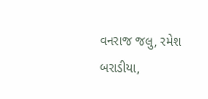વનરાજ જલુ, રમેશ બરાડીયા,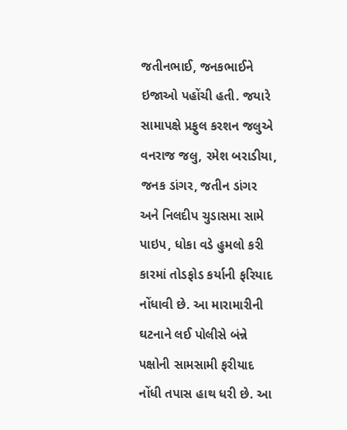જતીનભાઈ, જનકભાઈને ઇજાઓ પહોંચી હતી. જયારે સામાપક્ષે પ્રફુલ કરશન જલુએ વનરાજ જલુ, રમેશ બરાડીયા, જનક ડાંગર, જતીન ડાંગર અને નિલદીપ ચુડાસમા સામે પાઇપ, ધોકા વડે હુમલો કરી કારમાં તોડફોડ કર્યાની ફરિયાદ નોંધાવી છે. આ મારામારીની ઘટનાને લઈ પોલીસે બંન્ને પક્ષોની સામસામી ફરીયાદ નોંધી તપાસ હાથ ધરી છે. આ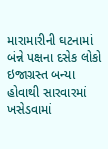મારામારીની ઘટનામાં બંન્ને પક્ષના દસેક લોકો ઇજાગ્રસ્ત બન્યા હોવાથી સારવારમાં ખસેડવામાં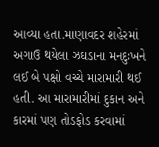આવ્યા હતા.માણાવદર શહેરમાં અગાઉ થયેલા ઝઘડાના મનદુઃખને લઈ બે પક્ષો વચ્ચે મારામારી થઈ હતી. આ મારામારીમાં દુકાન અને કારમાં પણ તોડફોડ કરવામાં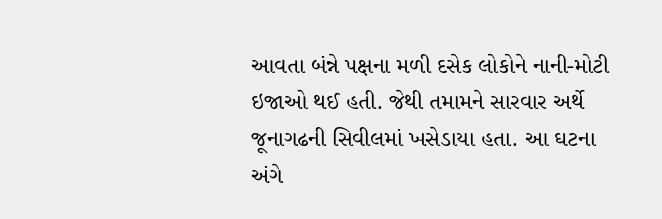આવતા બંન્ને પક્ષના મળી દસેક લોકોને નાની-મોટી ઇજાઓ થઈ હતી. જેથી તમામને સારવાર અર્થે જૂનાગઢની સિવીલમાં ખસેડાયા હતા. આ ઘટના અંગે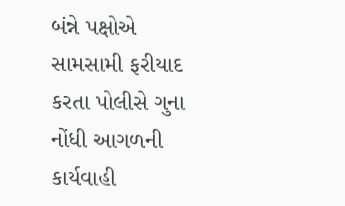બંન્ને પક્ષોએ સામસામી ફરીયાદ કરતા પોલીસે ગુના નોંધી આગળની કાર્યવાહી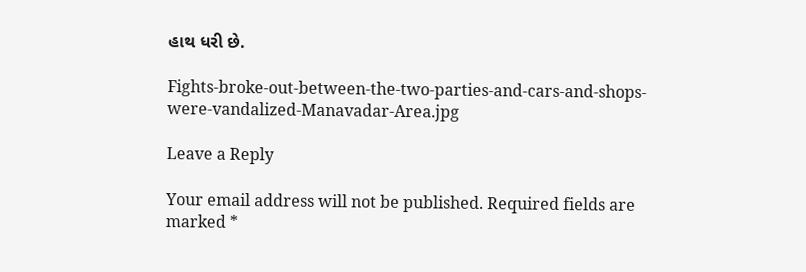હાથ ધરી છે.

Fights-broke-out-between-the-two-parties-and-cars-and-shops-were-vandalized-Manavadar-Area.jpg

Leave a Reply

Your email address will not be published. Required fields are marked *